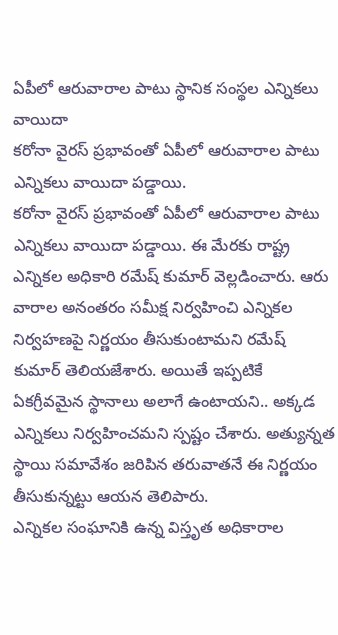ఏపీలో ఆరువారాల పాటు స్థానిక సంస్థల ఎన్నికలు వాయిదా
కరోనా వైరస్ ప్రభావంతో ఏపీలో ఆరువారాల పాటు ఎన్నికలు వాయిదా పడ్డాయి.
కరోనా వైరస్ ప్రభావంతో ఏపీలో ఆరువారాల పాటు ఎన్నికలు వాయిదా పడ్డాయి. ఈ మేరకు రాష్ట్ర ఎన్నికల అధికారి రమేష్ కుమార్ వెల్లడించారు. ఆరు వారాల అనంతరం సమీక్ష నిర్వహించి ఎన్నికల నిర్వహణపై నిర్ణయం తీసుకుంటామని రమేష్ కుమార్ తెలియజేశారు. అయితే ఇప్పటికే ఏకగ్రీవమైన స్థానాలు అలాగే ఉంటాయని.. అక్కడ ఎన్నికలు నిర్వహించమని స్పష్టం చేశారు. అత్యున్నత స్థాయి సమావేశం జరిపిన తరువాతనే ఈ నిర్ణయం తీసుకున్నట్టు ఆయన తెలిపారు.
ఎన్నికల సంఘానికి ఉన్న విస్తృత అధికారాల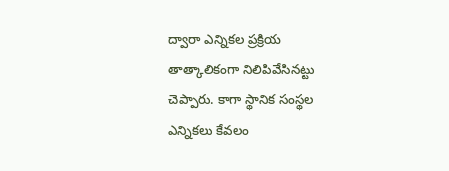ద్వారా ఎన్నికల ప్రక్రియ తాత్కాలికంగా నిలిపివేసినట్టు చెప్పారు. కాగా స్థానిక సంస్థల ఎన్నికలు కేవలం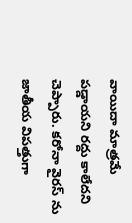వాయిదా మాత్రమే పడ్డాయని రద్దు కాలేదని చెప్పారు. కరోనా వైరస్ ను జాతీయ విపత్తుగా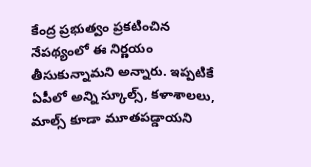కేంద్ర ప్రభుత్వం ప్రకటించిన నేపథ్యంలో ఈ నిర్ణయం తీసుకున్నామని అన్నారు. ఇప్పటికే ఏపీలో అన్ని స్కూల్స్, కళాశాలలు, మాల్స్ కూడా మూతపడ్డాయని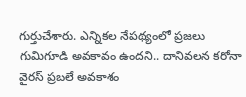గుర్తుచేశారు. ఎన్నికల నేపథ్యంలో ప్రజలు గుమిగూడి అవకావం ఉందని.. దానివలన కరోనా వైరస్ ప్రబలే అవకాశం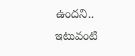ఉందని.. ఇటువంటి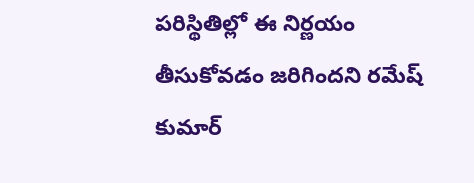పరిస్థితిల్లో ఈ నిర్ణయం తీసుకోవడం జరిగిందని రమేష్ కుమార్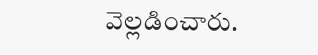వెల్లడించారు.